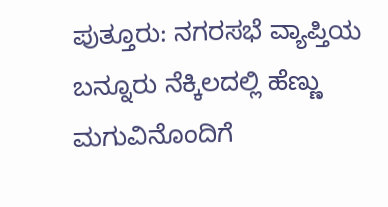ಪುತ್ತೂರು: ನಗರಸಭೆ ವ್ಯಾಪ್ತಿಯ ಬನ್ನೂರು ನೆಕ್ಕಿಲದಲ್ಲಿ ಹೆಣ್ಣು ಮಗುವಿನೊಂದಿಗೆ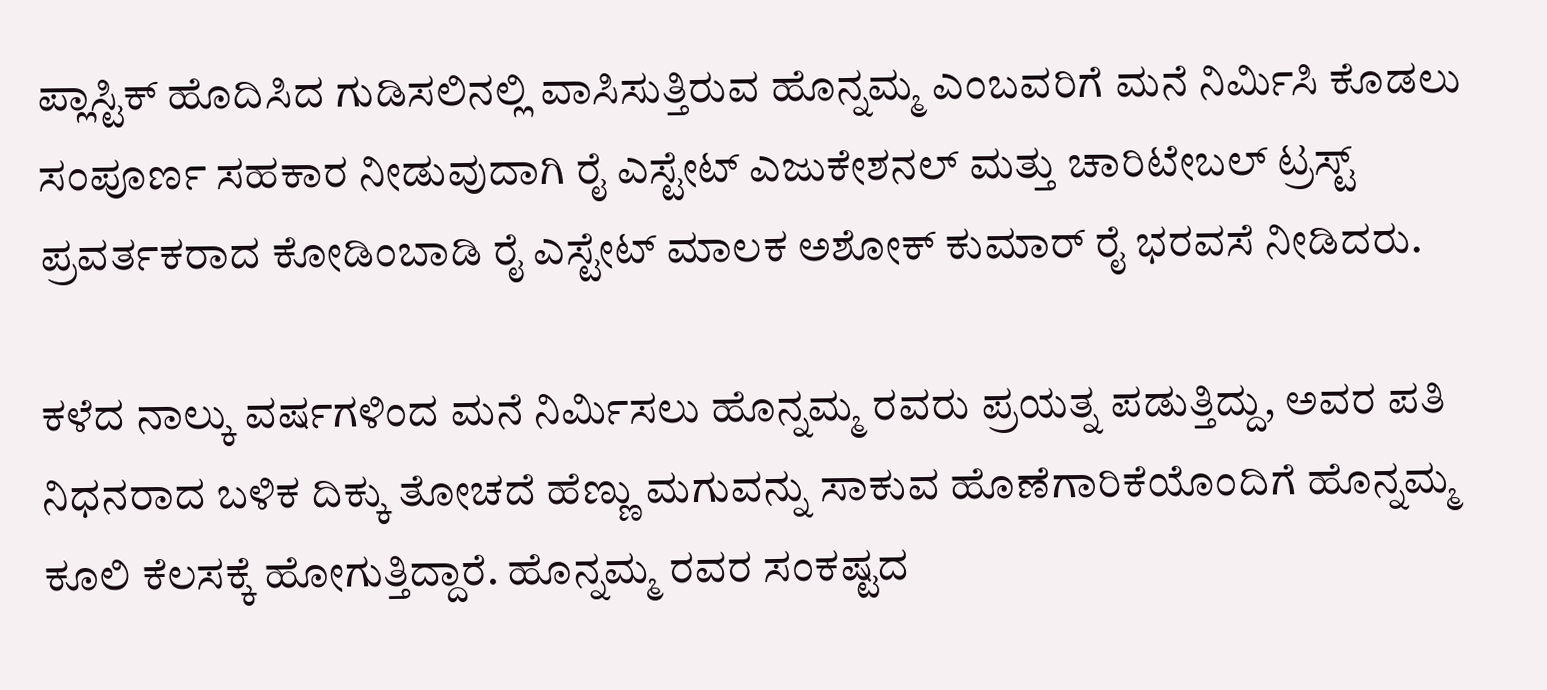ಪ್ಲಾಸ್ಟಿಕ್ ಹೊದಿಸಿದ ಗುಡಿಸಲಿನಲ್ಲಿ ವಾಸಿಸುತ್ತಿರುವ ಹೊನ್ನಮ್ಮ ಎಂಬವರಿಗೆ ಮನೆ ನಿರ್ಮಿಸಿ ಕೊಡಲು ಸಂಪೂರ್ಣ ಸಹಕಾರ ನೀಡುವುದಾಗಿ ರೈ ಎಸ್ಟೇಟ್ ಎಜುಕೇಶನಲ್ ಮತ್ತು ಚಾರಿಟೇಬಲ್ ಟ್ರಸ್ಟ್ ಪ್ರವರ್ತಕರಾದ ಕೋಡಿಂಬಾಡಿ ರೈ ಎಸ್ಟೇಟ್ ಮಾಲಕ ಅಶೋಕ್ ಕುಮಾರ್ ರೈ ಭರವಸೆ ನೀಡಿದರು.

ಕಳೆದ ನಾಲ್ಕು ವರ್ಷಗಳಿಂದ ಮನೆ ನಿರ್ಮಿಸಲು ಹೊನ್ನಮ್ಮ ರವರು ಪ್ರಯತ್ನ ಪಡುತ್ತಿದ್ದು, ಅವರ ಪತಿ ನಿಧನರಾದ ಬಳಿಕ ದಿಕ್ಕು ತೋಚದೆ ಹೆಣ್ಣು ಮಗುವನ್ನು ಸಾಕುವ ಹೊಣೆಗಾರಿಕೆಯೊಂದಿಗೆ ಹೊನ್ನಮ್ಮ ಕೂಲಿ ಕೆಲಸಕ್ಕೆ ಹೋಗುತ್ತಿದ್ದಾರೆ. ಹೊನ್ನಮ್ಮ ರವರ ಸಂಕಷ್ಟದ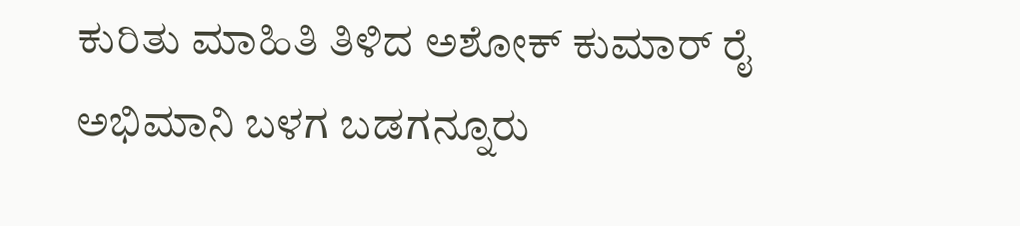ಕುರಿತು ಮಾಹಿತಿ ತಿಳಿದ ಅಶೋಕ್ ಕುಮಾರ್ ರೈ ಅಭಿಮಾನಿ ಬಳಗ ಬಡಗನ್ನೂರು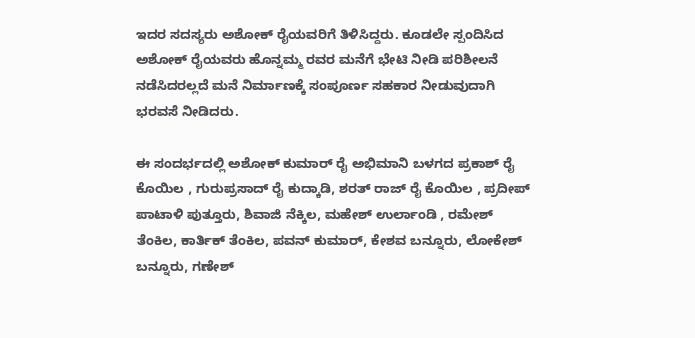ಇದರ ಸದಸ್ಯರು ಅಶೋಕ್ ರೈಯವರಿಗೆ ತಿಳಿಸಿದ್ದರು. ಕೂಡಲೇ ಸ್ಪಂದಿಸಿದ ಅಶೋಕ್ ರೈಯವರು ಹೊನ್ನಮ್ಮ ರವರ ಮನೆಗೆ ಭೇಟಿ ನೀಡಿ ಪರಿಶೀಲನೆ ನಡೆಸಿದರಲ್ಲದೆ ಮನೆ ನಿರ್ಮಾಣಕ್ಕೆ ಸಂಪೂರ್ಣ ಸಹಕಾರ ನೀಡುವುದಾಗಿ ಭರವಸೆ ನೀಡಿದರು.

ಈ ಸಂದರ್ಭದಲ್ಲಿ ಅಶೋಕ್ ಕುಮಾರ್ ರೈ ಅಭಿಮಾನಿ ಬಳಗದ ಪ್ರಕಾಶ್ ರೈ ಕೊಯಿಲ , ಗುರುಪ್ರಸಾದ್ ರೈ ಕುದ್ಕಾಡಿ, ಶರತ್ ರಾಜ್ ರೈ ಕೊಯಿಲ , ಪ್ರದೀಪ್ ಪಾಟಾಳಿ ಪುತ್ತೂರು, ಶಿವಾಜಿ ನೆಕ್ಕಿಲ, ಮಹೇಶ್ ಉರ್ಲಾಂಡಿ , ರಮೇಶ್ ತೆಂಕಿಲ, ಕಾರ್ತಿಕ್ ತೆಂಕಿಲ, ಪವನ್ ಕುಮಾರ್, ಕೇಶವ ಬನ್ನೂರು, ಲೋಕೇಶ್ ಬನ್ನೂರು, ಗಣೇಶ್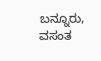ಬನ್ನೂರು, ವಸಂತ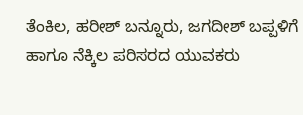ತೆಂಕಿಲ, ಹರೀಶ್ ಬನ್ನೂರು, ಜಗದೀಶ್ ಬಪ್ಪಳಿಗೆ ಹಾಗೂ ನೆಕ್ಕಿಲ ಪರಿಸರದ ಯುವಕರು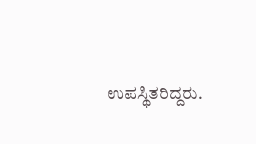ಉಪಸ್ಥಿತರಿದ್ದರು.